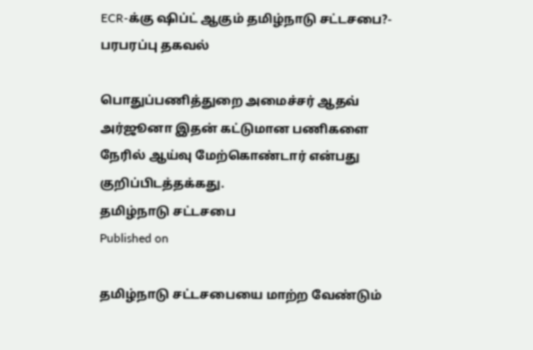ECR-க்கு ஷிப்ட் ஆகும் தமிழ்நாடு சட்டசபை?- பரபரப்பு தகவல்

பொதுப்பணித்துறை அமைச்சர் ஆதவ் அர்ஜூனா இதன் கட்டுமான பணிகளை நேரில் ஆய்வு மேற்கொண்டார் என்பது குறிப்பிடத்தக்கது.
தமிழ்நாடு சட்டசபை
Published on

தமிழ்நாடு சட்டசபையை மாற்ற வேண்டும்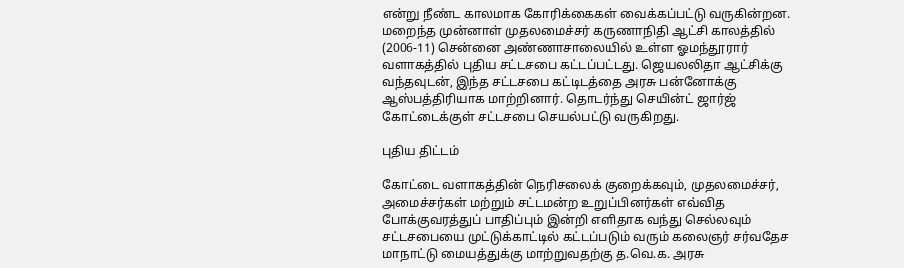என்று நீண்ட காலமாக கோரிக்கைகள் வைக்கப்பட்டு வருகின்றன. மறைந்த முன்னாள் முதலமைச்சர் கருணாநிதி ஆட்சி காலத்தில் (2006-11) சென்னை அண்ணாசாலையில் உள்ள ஓமந்தூரார் வளாகத்தில் புதிய சட்டசபை கட்டப்பட்டது. ஜெயலலிதா ஆட்சிக்கு வந்தவுடன், இந்த சட்டசபை கட்டிடத்தை அரசு பன்னோக்கு ஆஸ்பத்திரியாக மாற்றினார். தொடர்ந்து செயின்ட் ஜார்ஜ் கோட்டைக்குள் சட்டசபை செயல்பட்டு வருகிறது.

புதிய திட்டம்

கோட்டை வளாகத்தின் நெரிசலைக் குறைக்கவும், முதலமைச்சர், அமைச்சர்கள் மற்றும் சட்டமன்ற உறுப்பினர்கள் எவ்வித போக்குவரத்துப் பாதிப்பும் இன்றி எளிதாக வந்து செல்லவும் சட்டசபையை முட்டுக்காட்டில் கட்டப்படும் வரும் கலைஞர் சர்வதேச மாநாட்டு மையத்துக்கு மாற்றுவதற்கு த.வெ.க. அரசு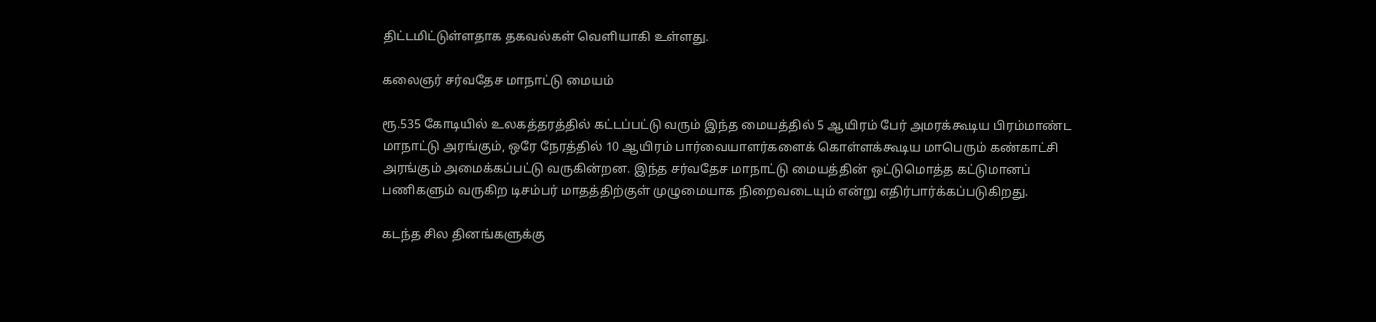திட்டமிட்டுள்ளதாக தகவல்கள் வெளியாகி உள்ளது.

கலைஞர் சர்வதேச மாநாட்டு மையம்

ரூ.535 கோடியில் உலகத்தரத்தில் கட்டப்பட்டு வரும் இந்த மையத்தில் 5 ஆயிரம் பேர் அமரக்கூடிய பிரம்மாண்ட மாநாட்டு அரங்கும், ஒரே நேரத்தில் 10 ஆயிரம் பார்வையாளர்களைக் கொள்ளக்கூடிய மாபெரும் கண்காட்சி அரங்கும் அமைக்கப்பட்டு வருகின்றன. இந்த சர்வதேச மாநாட்டு மையத்தின் ஒட்டுமொத்த கட்டுமானப் பணிகளும் வருகிற டிசம்பர் மாதத்திற்குள் முழுமையாக நிறைவடையும் என்று எதிர்பார்க்கப்படுகிறது.

கடந்த சில தினங்களுக்கு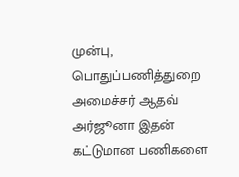முன்பு, பொதுப்பணித்துறை அமைச்சர் ஆதவ் அர்ஜூனா இதன் கட்டுமான பணிகளை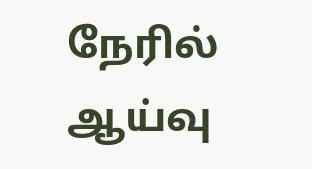நேரில் ஆய்வு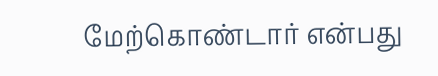மேற்கொண்டார் என்பது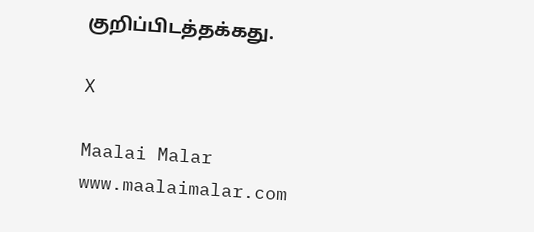குறிப்பிடத்தக்கது.

X

Maalai Malar
www.maalaimalar.com